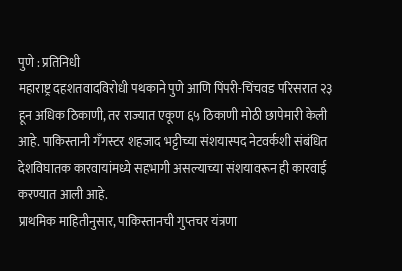पुणे : प्रतिनिधी
महाराष्ट्र दहशतवादविरोधी पथकाने पुणे आणि पिंपरी-चिंचवड परिसरात २३ हून अधिक ठिकाणी, तर राज्यात एकूण ६५ ठिकाणी मोठी छापेमारी केली आहे. पाकिस्तानी गँगस्टर शहजाद भट्टीच्या संशयास्पद नेटवर्कशी संबंधित देशविघातक कारवायांमध्ये सहभागी असल्याच्या संशयावरून ही कारवाई करण्यात आली आहे.
प्राथमिक माहितीनुसार, पाकिस्तानची गुप्तचर यंत्रणा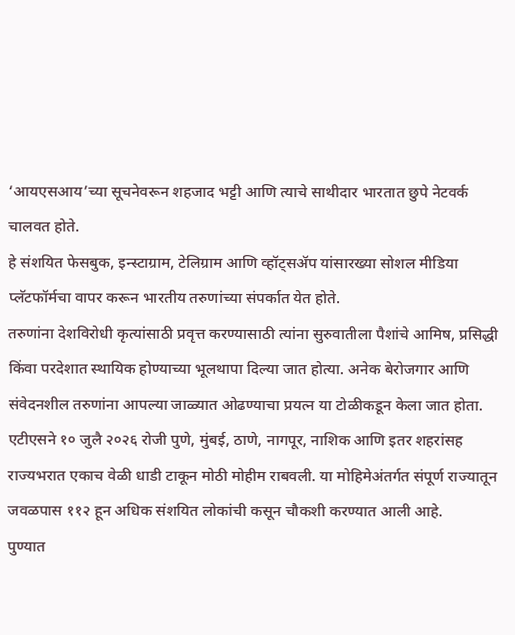‘आयएसआय’च्या सूचनेवरून शहजाद भट्टी आणि त्याचे साथीदार भारतात छुपे नेटवर्क चालवत होते.
हे संशयित फेसबुक, इन्स्टाग्राम, टेलिग्राम आणि व्हॉट्सॲप यांसारख्या सोशल मीडिया प्लॅटफॉर्मचा वापर करून भारतीय तरुणांच्या संपर्कात येत होते.
तरुणांना देशविरोधी कृत्यांसाठी प्रवृत्त करण्यासाठी त्यांना सुरुवातीला पैशांचे आमिष, प्रसिद्धी किंवा परदेशात स्थायिक होण्याच्या भूलथापा दिल्या जात होत्या. अनेक बेरोजगार आणि संवेदनशील तरुणांना आपल्या जाळ्यात ओढण्याचा प्रयत्न या टोळीकडून केला जात होता.
एटीएसने १० जुलै २०२६ रोजी पुणे, मुंबई, ठाणे, नागपूर, नाशिक आणि इतर शहरांसह राज्यभरात एकाच वेळी धाडी टाकून मोठी मोहीम राबवली. या मोहिमेअंतर्गत संपूर्ण राज्यातून जवळपास ११२ हून अधिक संशयित लोकांची कसून चौकशी करण्यात आली आहे.
पुण्यात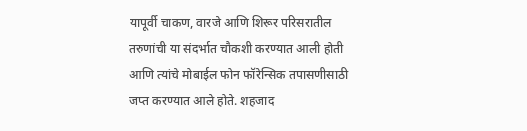यापूर्वी चाकण, वारजे आणि शिरूर परिसरातील तरुणांची या संदर्भात चौकशी करण्यात आली होती आणि त्यांचे मोबाईल फोन फॉरेन्सिक तपासणीसाठी जप्त करण्यात आले होते. शहजाद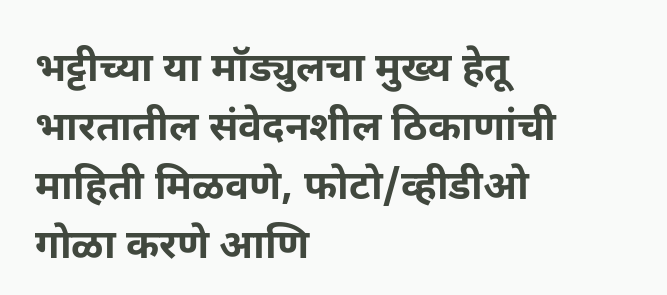भट्टीच्या या मॉड्युलचा मुख्य हेतू भारतातील संवेदनशील ठिकाणांची माहिती मिळवणे, फोटो/व्हीडीओ गोळा करणे आणि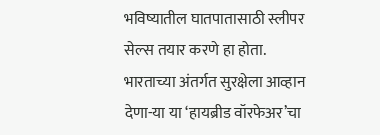भविष्यातील घातपातासाठी स्लीपर सेल्स तयार करणे हा होता. भारताच्या अंतर्गत सुरक्षेला आव्हान देणा-या या ‘हायब्रीड वॉरफेअर’चा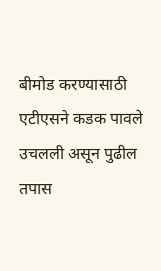बीमोड करण्यासाठी एटीएसने कडक पावले उचलली असून पुढील तपास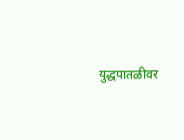युद्धपातळीवर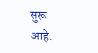सुरू आहे.